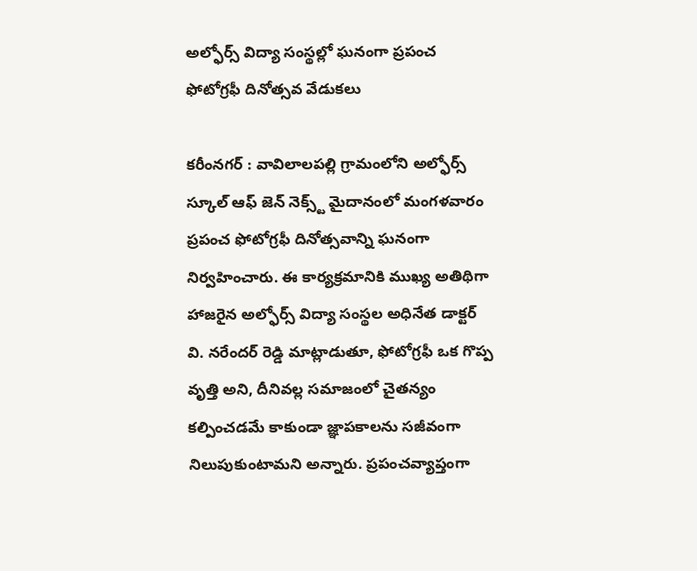అల్ఫోర్స్ విద్యా సంస్థల్లో ఘనంగా ప్రపంచ ఫోటోగ్రఫీ దినోత్సవ వేడుకలు

కరీంనగర్ : వావిలాలపల్లి గ్రామంలోని అల్ఫోర్స్ స్కూల్ ఆఫ్ జెన్ నెక్స్ట్ మైదానంలో మంగళవారం ప్రపంచ ఫోటోగ్రఫీ దినోత్సవాన్ని ఘనంగా నిర్వహించారు. ఈ కార్యక్రమానికి ముఖ్య అతిథిగా హాజరైన అల్ఫోర్స్ విద్యా సంస్థల అధినేత డాక్టర్ వి. నరేందర్ రెడ్డి మాట్లాడుతూ, ఫోటోగ్రఫీ ఒక గొప్ప వృత్తి అని, దీనివల్ల సమాజంలో చైతన్యం కల్పించడమే కాకుండా జ్ఞాపకాలను సజీవంగా నిలుపుకుంటామని అన్నారు. ప్రపంచవ్యాప్తంగా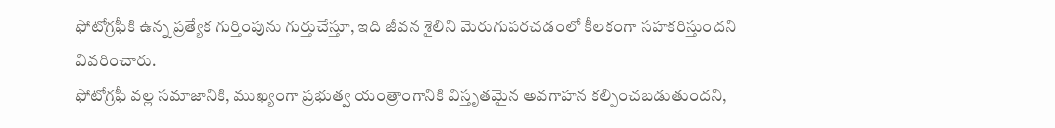ఫోటోగ్రఫీకి ఉన్న ప్రత్యేక గుర్తింపును గుర్తుచేస్తూ, ఇది జీవన శైలిని మెరుగుపరచడంలో కీలకంగా సహకరిస్తుందని వివరించారు.
ఫోటోగ్రఫీ వల్ల సమాజానికి, ముఖ్యంగా ప్రభుత్వ యంత్రాంగానికి విస్తృతమైన అవగాహన కల్పించబడుతుందని,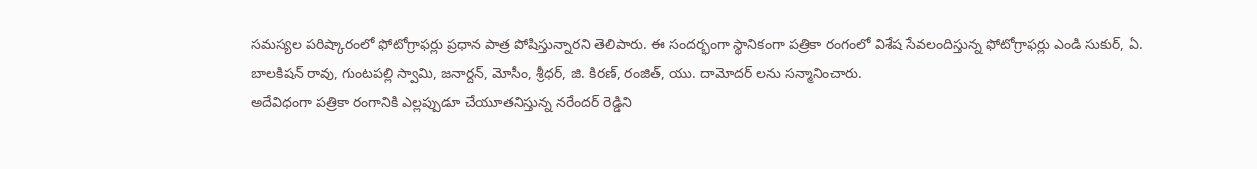సమస్యల పరిష్కారంలో ఫోటోగ్రాఫర్లు ప్రధాన పాత్ర పోషిస్తున్నారని తెలిపారు. ఈ సందర్భంగా స్థానికంగా పత్రికా రంగంలో విశేష సేవలందిస్తున్న ఫోటోగ్రాఫర్లు ఎండి సుకుర్, ఏ. బాలకిషన్ రావు, గుంటపల్లి స్వామి, జనార్దన్, మోసీం, శ్రీధర్, జి. కిరణ్, రంజిత్, యు. దామోదర్ లను సన్మానించారు.
అదేవిధంగా పత్రికా రంగానికి ఎల్లప్పుడూ చేయూతనిస్తున్న నరేందర్ రెడ్డిని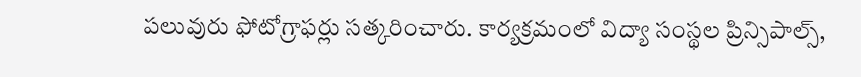పలువురు ఫోటోగ్రాఫర్లు సత్కరించారు. కార్యక్రమంలో విద్యా సంస్థల ప్రిన్సిపాల్స్,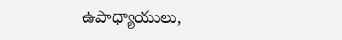ఉపాధ్యాయులు,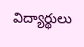విద్యార్థులు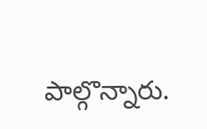పాల్గొన్నారు.